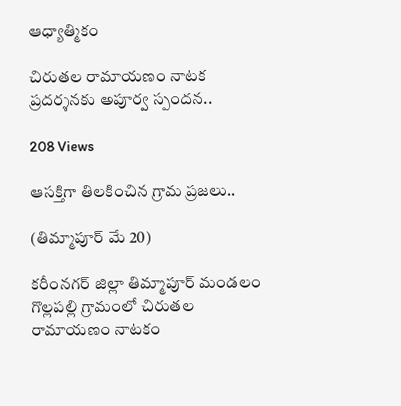ఆధ్యాత్మికం

చిరుతల రామాయణం నాటక ప్రదర్శనకు అపూర్వ స్పందన..

208 Views

ఆసక్తిగా తిలకించిన గ్రామ ప్రజలు..

(తిమ్మాపూర్ మే 20)

కరీంనగర్ జిల్లా తిమ్మాపూర్ మండలం గొల్లపల్లి గ్రామంలో చిరుతల రామాయణం నాటకం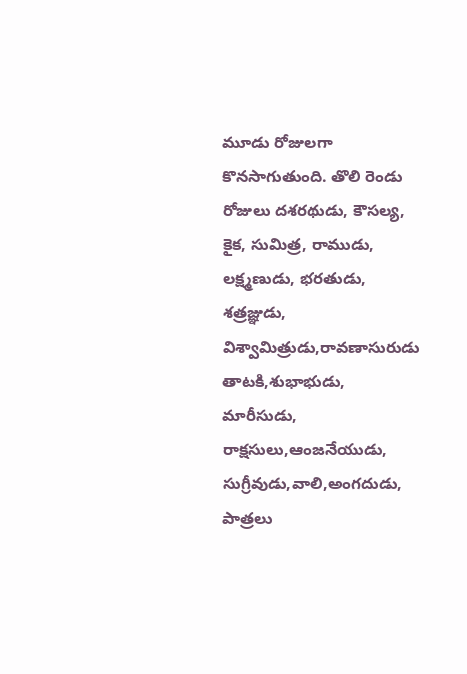మూడు రోజులగా కొనసాగుతుంది. తొలి రెండు రోజులు దశరథుడు, కౌసల్య, కైక, సుమిత్ర, రాముడు, లక్ష్మణుడు, భరతుడు, శత్రజ్ఞుడు, విశ్వామిత్రుడు,రావణాసురుడు తాటకి,శుభాభుడు, మారీసుడు, రాక్షసులు,ఆంజనేయుడు, సుగ్రీవుడు,వాలి,అంగదుడు, పాత్రలు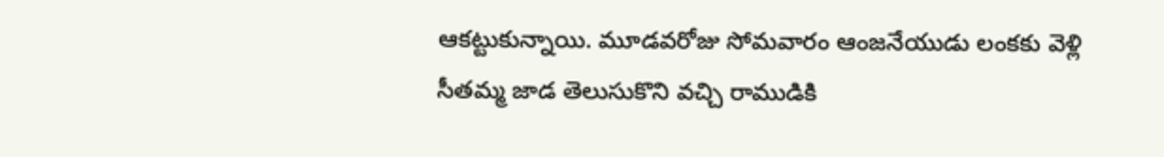ఆకట్టుకున్నాయి. మూడవరోజు సోమవారం ఆంజనేయుడు లంకకు వెళ్లి సీతమ్మ జాడ తెలుసుకొని వచ్చి రాముడికి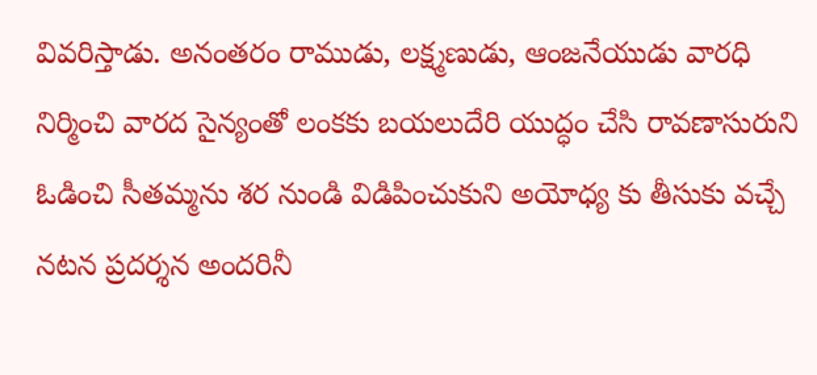వివరిస్తాడు. అనంతరం రాముడు, లక్ష్మణుడు, ఆంజనేయుడు వారధి నిర్మించి వారద సైన్యంతో లంకకు బయలుదేరి యుద్ధం చేసి రావణాసురుని ఓడించి సీతమ్మను శర నుండి విడిపించుకుని అయోధ్య కు తీసుకు వచ్చే నటన ప్రదర్శన అందరినీ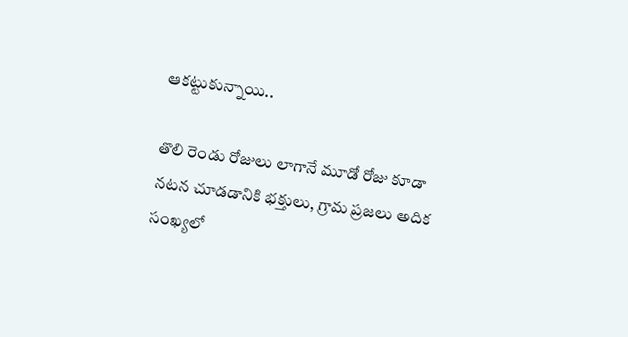ఆకట్టుకున్నాయి..

తొలి రెండు రోజులు లాగానే మూడో రోజు కూడా నటన చూడడానికి భక్తులు, గ్రామ ప్రజలు అదిక సంఖ్యలో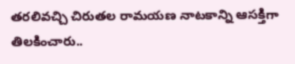తరలివచ్చి చిరుతల రామయణ నాటకాన్ని ఆసక్తిగా తిలకించారు..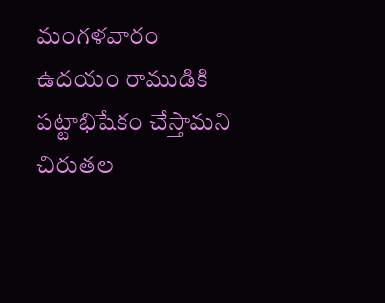మంగళవారం ఉదయం రాముడికి పట్టాభిషేకం చేస్తామని చిరుతల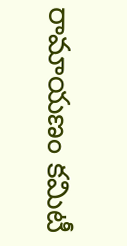రామాయణం కమిటీ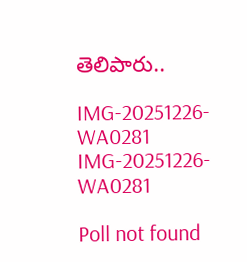తెలిపారు..

IMG-20251226-WA0281
IMG-20251226-WA0281

Poll not found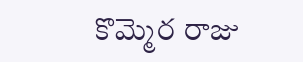కొమ్మెర రాజు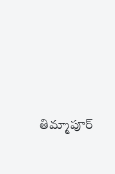తిమ్మాపూర్